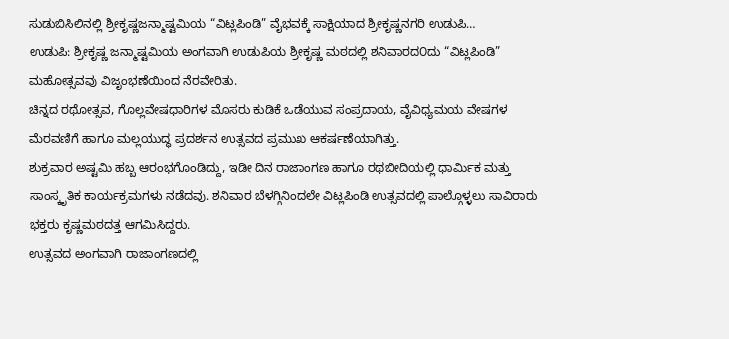ಸುಡುಬಿಸಿಲಿನಲ್ಲಿ ಶ್ರೀಕೃಷ್ಣಜನ್ಮಾಷ್ಟಮಿಯ “ವಿಟ್ಲಪಿಂಡಿ” ವೈಭವಕ್ಕೆ ಸಾಕ್ಷಿಯಾದ ಶ್ರೀಕೃಷ್ಣನಗರಿ ಉಡುಪಿ…
ಉಡುಪಿ: ಶ್ರೀಕೃಷ್ಣ ಜನ್ಮಾಷ್ಟಮಿಯ ಅಂಗವಾಗಿ ಉಡುಪಿಯ ಶ್ರೀಕೃಷ್ಣ ಮಠದಲ್ಲಿ ಶನಿವಾರದ೦ದು “ವಿಟ್ಲಪಿಂಡಿ” ಮಹೋತ್ಸವವು ವಿಜೃಂಭಣೆಯಿಂದ ನೆರವೇರಿತು.
ಚಿನ್ನದ ರಥೋತ್ಸವ, ಗೊಲ್ಲವೇಷಧಾರಿಗಳ ಮೊಸರು ಕುಡಿಕೆ ಒಡೆಯುವ ಸಂಪ್ರದಾಯ, ವೈವಿಧ್ಯಮಯ ವೇಷಗಳ ಮೆರವಣಿಗೆ ಹಾಗೂ ಮಲ್ಲಯುದ್ಧ ಪ್ರದರ್ಶನ ಉತ್ಸವದ ಪ್ರಮುಖ ಆಕರ್ಷಣೆಯಾಗಿತ್ತು.
ಶುಕ್ರವಾರ ಅಷ್ಟಮಿ ಹಬ್ಬ ಆರಂಭಗೊಂಡಿದ್ದು, ಇಡೀ ದಿನ ರಾಜಾಂಗಣ ಹಾಗೂ ರಥಬೀದಿಯಲ್ಲಿ ಧಾರ್ಮಿಕ ಮತ್ತು ಸಾಂಸ್ಕೃತಿಕ ಕಾರ್ಯಕ್ರಮಗಳು ನಡೆದವು. ಶನಿವಾರ ಬೆಳಗ್ಗಿನಿಂದಲೇ ವಿಟ್ಲಪಿಂಡಿ ಉತ್ಸವದಲ್ಲಿ ಪಾಲ್ಗೊಳ್ಳಲು ಸಾವಿರಾರು ಭಕ್ತರು ಕೃಷ್ಣಮಠದತ್ತ ಆಗಮಿಸಿದ್ದರು.
ಉತ್ಸವದ ಅಂಗವಾಗಿ ರಾಜಾಂಗಣದಲ್ಲಿ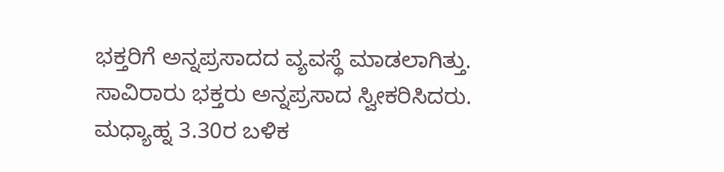ಭಕ್ತರಿಗೆ ಅನ್ನಪ್ರಸಾದದ ವ್ಯವಸ್ಥೆ ಮಾಡಲಾಗಿತ್ತು. ಸಾವಿರಾರು ಭಕ್ತರು ಅನ್ನಪ್ರಸಾದ ಸ್ವೀಕರಿಸಿದರು.
ಮಧ್ಯಾಹ್ನ 3.30ರ ಬಳಿಕ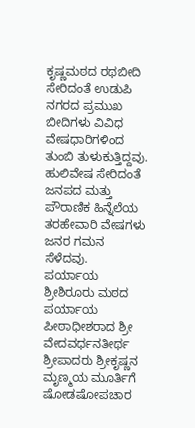ಕೃಷ್ಣಮಠದ ರಥಬೀದಿ ಸೇರಿದಂತೆ ಉಡುಪಿ ನಗರದ ಪ್ರಮುಖ ಬೀದಿಗಳು ವಿವಿಧ ವೇಷಧಾರಿಗಳಿಂದ ತುಂಬಿ ತುಳುಕುತ್ತಿದ್ದವು. ಹುಲಿವೇಷ ಸೇರಿದಂತೆ ಜನಪದ ಮತ್ತು ಪೌರಾಣಿಕ ಹಿನ್ನೆಲೆಯ ತರಹೇವಾರಿ ವೇಷಗಳು ಜನರ ಗಮನ ಸೆಳೆದವು.
ಪರ್ಯಾಯ ಶ್ರೀಶಿರೂರು ಮಠದ ಪರ್ಯಾಯ ಪೀಠಾಧೀಶರಾದ ಶ್ರೀ ವೇದವರ್ಧನತೀರ್ಥ ಶ್ರೀಪಾದರು ಶ್ರೀಕೃಷ್ಣನ ಮೃಣ್ಮಯ ಮೂರ್ತಿಗೆ ಷೋಡಷೋಪಚಾರ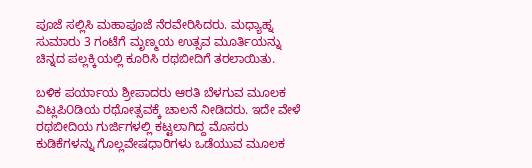ಪೂಜೆ ಸಲ್ಲಿಸಿ ಮಹಾಪೂಜೆ ನೆರವೇರಿಸಿದರು. ಮಧ್ಯಾಹ್ನ ಸುಮಾರು 3 ಗಂಟೆಗೆ ಮೃಣ್ಮಯ ಉತ್ಸವ ಮೂರ್ತಿಯನ್ನು ಚಿನ್ನದ ಪಲ್ಲಕ್ಕಿಯಲ್ಲಿ ಕೂರಿಸಿ ರಥಬೀದಿಗೆ ತರಲಾಯಿತು.

ಬಳಿಕ ಪರ್ಯಾಯ ಶ್ರೀಪಾದರು ಆರತಿ ಬೆಳಗುವ ಮೂಲಕ ವಿಟ್ಲಪಿ೦ಡಿಯ ರಥೋತ್ಸವಕ್ಕೆ ಚಾಲನೆ ನೀಡಿದರು. ಇದೇ ವೇಳೆ ರಥಬೀದಿಯ ಗುರ್ಜಿಗಳಲ್ಲಿ ಕಟ್ಟಲಾಗಿದ್ದ ಮೊಸರು ಕುಡಿಕೆಗಳನ್ನು ಗೊಲ್ಲವೇಷಧಾರಿಗಳು ಒಡೆಯುವ ಮೂಲಕ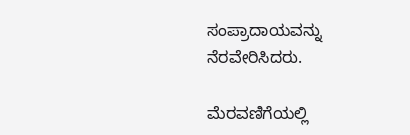ಸಂಪ್ರಾದಾಯವನ್ನು ನೆರವೇರಿಸಿದರು.

ಮೆರವಣಿಗೆಯಲ್ಲಿ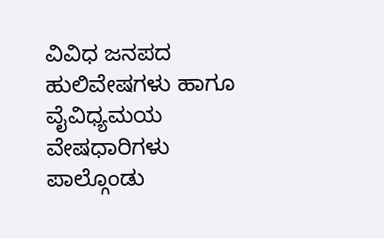ವಿವಿಧ ಜನಪದ ಹುಲಿವೇಷಗಳು ಹಾಗೂ ವೈವಿಧ್ಯಮಯ ವೇಷಧಾರಿಗಳು ಪಾಲ್ಗೊಂಡು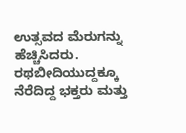ಉತ್ಸವದ ಮೆರುಗನ್ನು ಹೆಚ್ಚಿಸಿದರು. ರಥಬೀದಿಯುದ್ದಕ್ಕೂ ನೆರೆದಿದ್ದ ಭಕ್ತರು ಮತ್ತು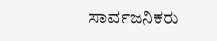ಸಾರ್ವಜನಿಕರು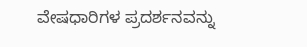ವೇಷಧಾರಿಗಳ ಪ್ರದರ್ಶನವನ್ನು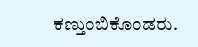ಕಣ್ತುಂಬಿಕೊಂಡರು.